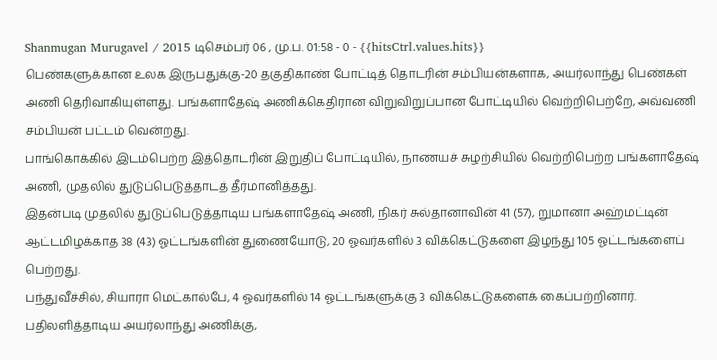Shanmugan Murugavel / 2015 டிசெம்பர் 06 , மு.ப. 01:58 - 0 - {{hitsCtrl.values.hits}}
பெண்களுக்கான உலக இருபதுக்கு-20 தகுதிகாண் போட்டித் தொடரின் சம்பியன்களாக, அயர்லாந்து பெண்கள் அணி தெரிவாகியுள்ளது. பங்களாதேஷ் அணிக்கெதிரான விறுவிறுப்பான போட்டியில் வெற்றிபெற்றே, அவ்வணி சம்பியன் பட்டம் வென்றது.
பாங்கொக்கில் இடம்பெற்ற இத்தொடரின் இறுதிப் போட்டியில், நாணயச் சுழற்சியில் வெற்றிபெற்ற பங்களாதேஷ் அணி, முதலில் துடுப்பெடுத்தாடத் தீர்மானித்தது.
இதன்படி முதலில் துடுப்பெடுத்தாடிய பங்களாதேஷ் அணி, நிகர் சுல்தானாவின் 41 (57), றுமானா அஹ்மட்டின் ஆட்டமிழக்காத 38 (43) ஓட்டங்களின் துணையோடு, 20 ஓவர்களில் 3 விக்கெட்டுகளை இழந்து 105 ஓட்டங்களைப் பெற்றது.
பந்துவீச்சில், சியாரா மெட்கால்பே, 4 ஓவர்களில் 14 ஓட்டங்களுக்கு 3 விக்கெட்டுகளைக் கைப்பற்றினார்.
பதிலளித்தாடிய அயர்லாந்து அணிக்கு,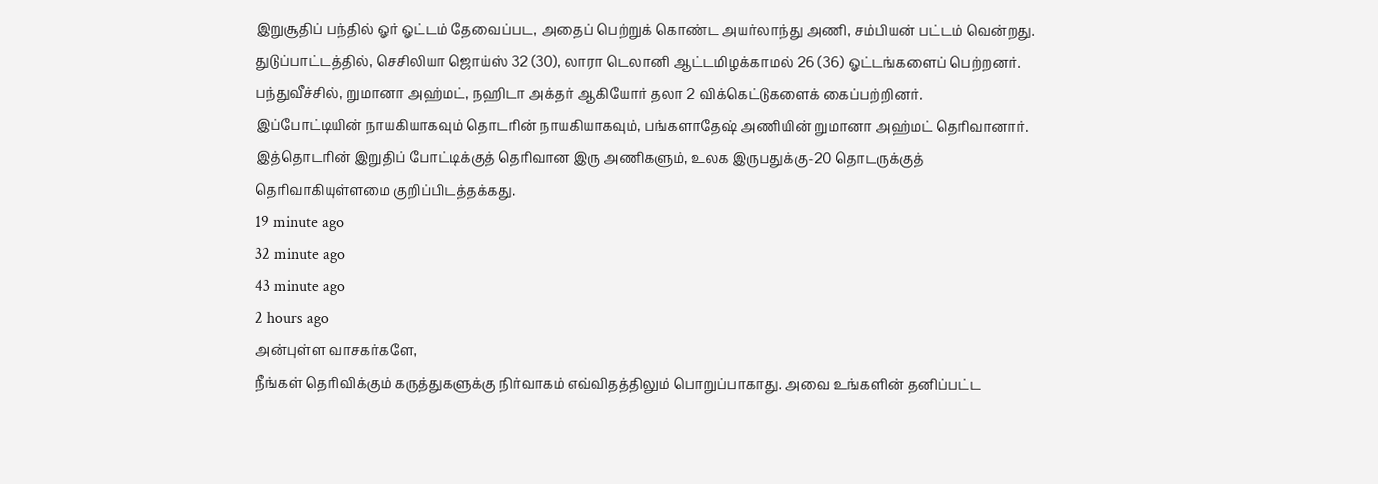இறுசூதிப் பந்தில் ஓர் ஓட்டம் தேவைப்பட, அதைப் பெற்றுக் கொண்ட அயர்லாந்து அணி, சம்பியன் பட்டம் வென்றது. துடுப்பாட்டத்தில், செசிலியா ஜொய்ஸ் 32 (30), லாரா டெலானி ஆட்டமிழக்காமல் 26 (36) ஓட்டங்களைப் பெற்றனர்.
பந்துவீச்சில், றுமானா அஹ்மட், நஹிடா அக்தர் ஆகியோர் தலா 2 விக்கெட்டுகளைக் கைப்பற்றினர்.
இப்போட்டியின் நாயகியாகவும் தொடரின் நாயகியாகவும், பங்களாதேஷ் அணியின் றுமானா அஹ்மட் தெரிவானார்.
இத்தொடரின் இறுதிப் போட்டிக்குத் தெரிவான இரு அணிகளும், உலக இருபதுக்கு-20 தொடருக்குத் தெரிவாகியுள்ளமை குறிப்பிடத்தக்கது.
19 minute ago
32 minute ago
43 minute ago
2 hours ago
அன்புள்ள வாசகர்களே,
நீங்கள் தெரிவிக்கும் கருத்துகளுக்கு நிர்வாகம் எவ்விதத்திலும் பொறுப்பாகாது. அவை உங்களின் தனிப்பட்ட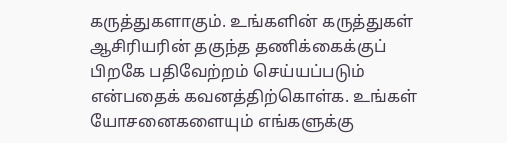கருத்துகளாகும். உங்களின் கருத்துகள் ஆசிரியரின் தகுந்த தணிக்கைக்குப் பிறகே பதிவேற்றம் செய்யப்படும் என்பதைக் கவனத்திற்கொள்க. உங்கள் யோசனைகளையும் எங்களுக்கு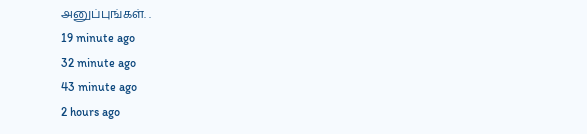அனுப்புங்கள். .
19 minute ago
32 minute ago
43 minute ago
2 hours ago